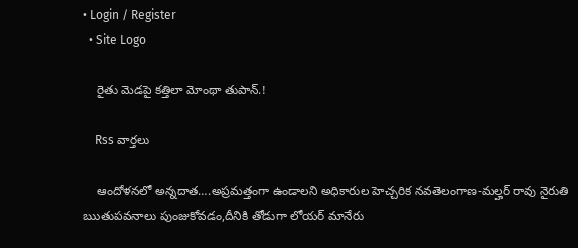• Login / Register
  • Site Logo

    రైతు మెడపై కత్తిలా మోంథా తుపాన్.!

    Rss వార్తలు

    ఆందోళనలో అన్నదాత….అప్రమత్తంగా ఉండాలని అధికారుల హెచ్చరిక నవతెలంగాణ-మల్హర్ రావు నైరుతి ఋతుపవనాలు పుంజుకోవడం,దీనికి తోడుగా లోయర్ మానేరు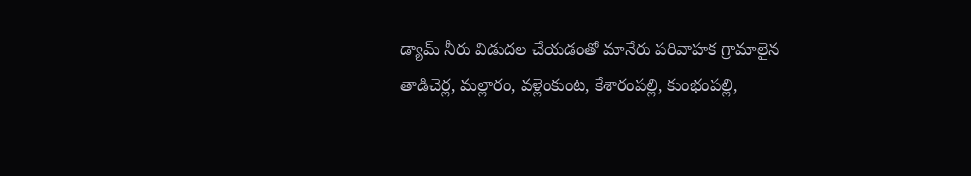డ్యామ్ నీరు విడుదల చేయడంతో మానేరు పరివాహక గ్రామాలైన తాడిచెర్ల, మల్లారం, వళ్లెంకుంట, కేశారంపల్లి, కుంభంపల్లి,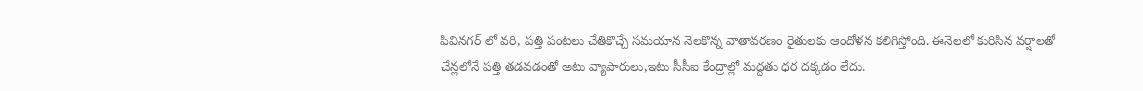పివినగర్ లో వరి, పత్తి పంటలు చేతికొచ్చే సమయాన నెలకొన్న వాతావరణం రైతులకు ఆందోళన కలిగిస్తోంది. ఈనెలలో కురిసిన వర్షాలతో చేన్లలోనే పత్తి తడవడంతో అటు వ్యాపారులు,ఇటు సీసీఐ కేంద్రాల్లో మద్దతు ధర దక్కడం లేదు.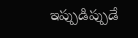ఇప్పుడిప్పుడే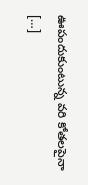ఊపందుకుంటున్న వరి కోతలపైనా […]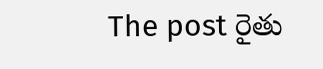The post రైతు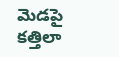మెడపై కత్తిలా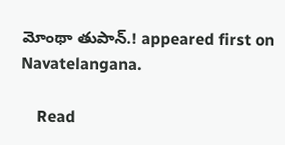మోంథా తుపాన్.! appeared first on Navatelangana.

    Read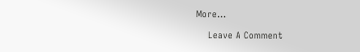More...

    Leave A Comment